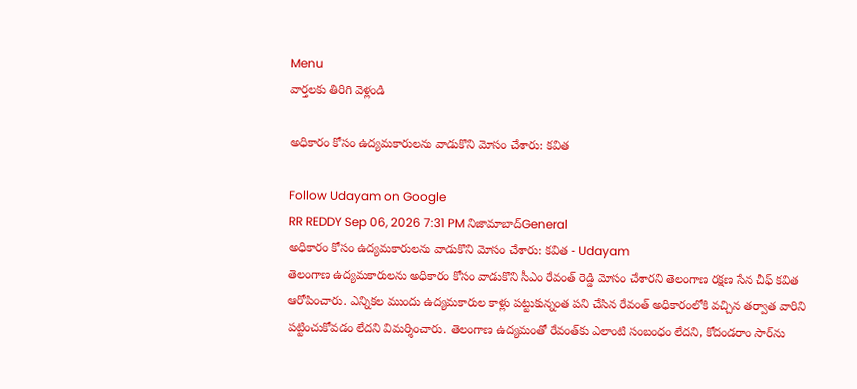Menu
వార్తలకు తిరిగి వెళ్లండి

అధికారం కోసం ఉద్యమకారులను వాడుకొని మోసం చేశారు: కవిత

Follow Udayam on Google
RR REDDY Sep 06, 2026 7:31 PM నిజామాబాద్General
అధికారం కోసం ఉద్యమకారులను వాడుకొని మోసం చేశారు: కవిత - Udayam
తెలంగాణ ఉద్యమకారులను అధికారం కోసం వాడుకొని సీఎం రేవంత్ రెడ్డి మోసం చేశారని తెలంగాణ రక్షణ సేన చీఫ్ కవిత ఆరోపించారు. ఎన్నికల ముందు ఉద్యమకారుల కాళ్లు పట్టుకున్నంత పని చేసిన రేవంత్ అధికారంలోకి వచ్చిన తర్వాత వారిని పట్టించుకోవడం లేదని విమర్శించారు. తెలంగాణ ఉద్యమంతో రేవంత్‌కు ఎలాంటి సంబంధం లేదని, కోదండరాం సార్‌ను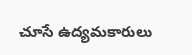చూసే ఉద్యమకారులు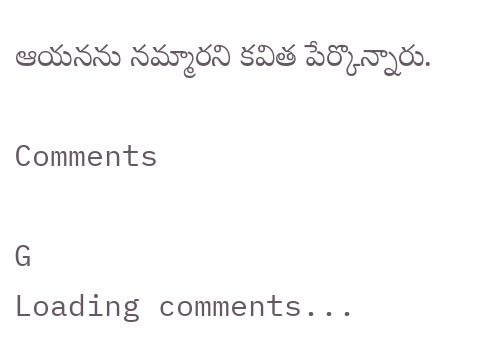ఆయనను నమ్మారని కవిత పేర్కొన్నారు.

Comments

G
Loading comments...